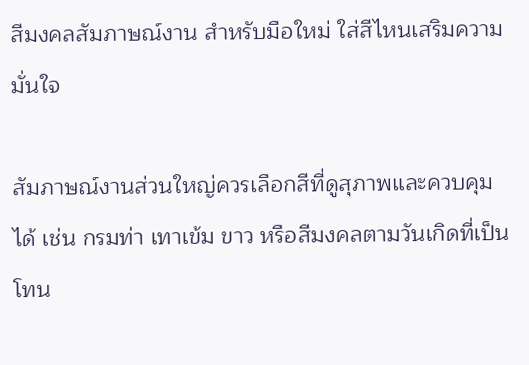สีมงคลสัมภาษณ์งาน สำหรับมือใหม่ ใส่สีไหนเสริมความมั่นใจ

สัมภาษณ์งานส่วนใหญ่ควรเลือกสีที่ดูสุภาพและควบคุมได้ เช่น กรมท่า เทาเข้ม ขาว หรือสีมงคลตามวันเกิดที่เป็นโทน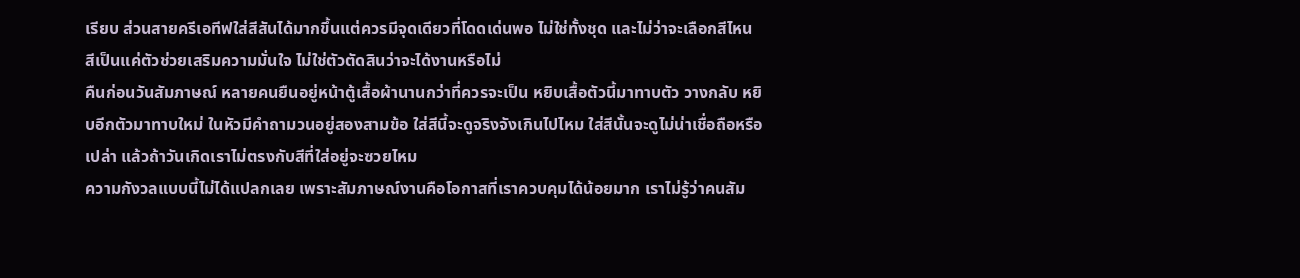เรียบ ส่วนสายครีเอทีฟใส่สีสันได้มากขึ้นแต่ควรมีจุดเดียวที่โดดเด่นพอ ไม่ใช่ทั้งชุด และไม่ว่าจะเลือกสีไหน สีเป็นแค่ตัวช่วยเสริมความมั่นใจ ไม่ใช่ตัวตัดสินว่าจะได้งานหรือไม่
คืนก่อนวันสัมภาษณ์ หลายคนยืนอยู่หน้าตู้เสื้อผ้านานกว่าที่ควรจะเป็น หยิบเสื้อตัวนี้มาทาบตัว วางกลับ หยิบอีกตัวมาทาบใหม่ ในหัวมีคำถามวนอยู่สองสามข้อ ใส่สีนี้จะดูจริงจังเกินไปไหม ใส่สีนั้นจะดูไม่น่าเชื่อถือหรือเปล่า แล้วถ้าวันเกิดเราไม่ตรงกับสีที่ใส่อยู่จะซวยไหม
ความกังวลแบบนี้ไม่ได้แปลกเลย เพราะสัมภาษณ์งานคือโอกาสที่เราควบคุมได้น้อยมาก เราไม่รู้ว่าคนสัม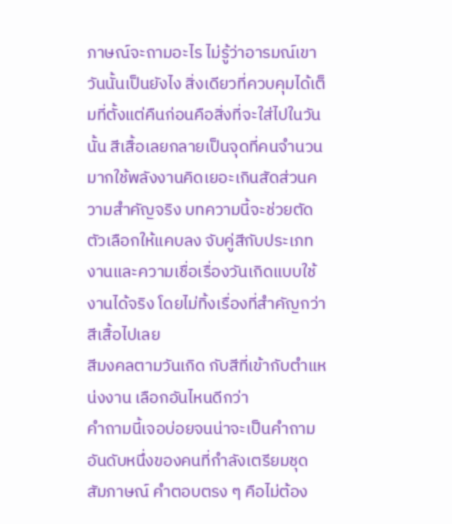ภาษณ์จะถามอะไร ไม่รู้ว่าอารมณ์เขาวันนั้นเป็นยังไง สิ่งเดียวที่ควบคุมได้เต็มที่ตั้งแต่คืนก่อนคือสิ่งที่จะใส่ไปในวันนั้น สีเสื้อเลยกลายเป็นจุดที่คนจำนวนมากใช้พลังงานคิดเยอะเกินสัดส่วนความสำคัญจริง บทความนี้จะช่วยตัดตัวเลือกให้แคบลง จับคู่สีกับประเภทงานและความเชื่อเรื่องวันเกิดแบบใช้งานได้จริง โดยไม่ทิ้งเรื่องที่สำคัญกว่าสีเสื้อไปเลย
สีมงคลตามวันเกิด กับสีที่เข้ากับตำแหน่งงาน เลือกอันไหนดีกว่า
คำถามนี้เจอบ่อยจนน่าจะเป็นคำถามอันดับหนึ่งของคนที่กำลังเตรียมชุดสัมภาษณ์ คำตอบตรง ๆ คือไม่ต้อง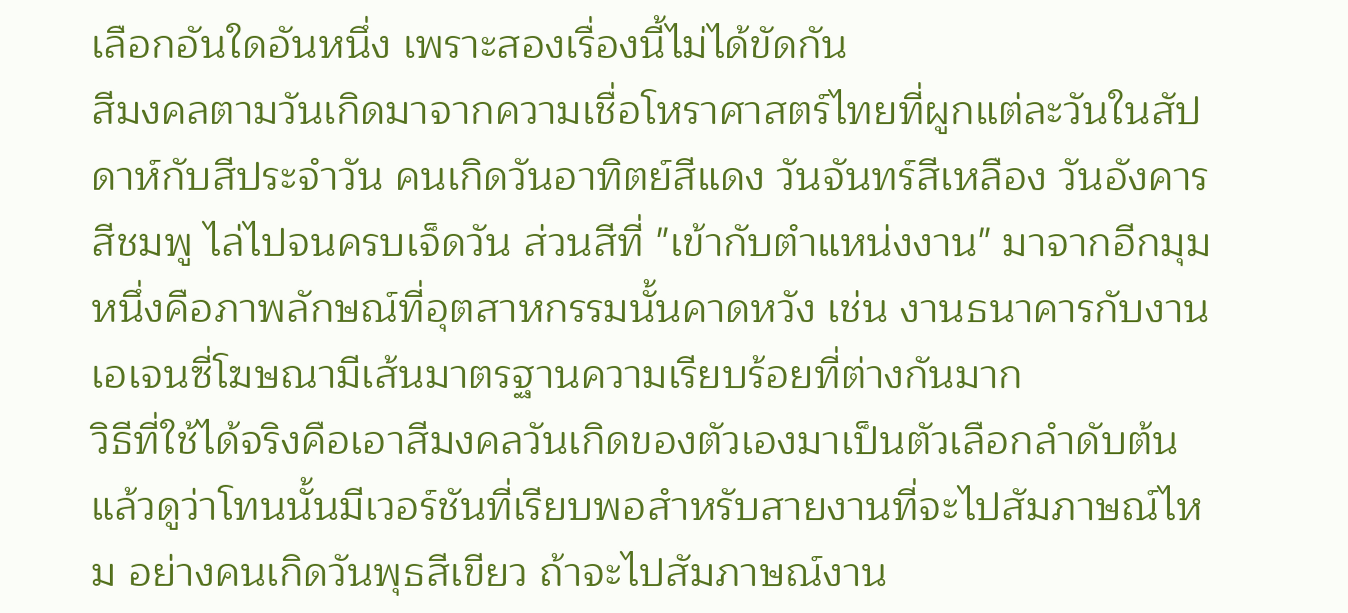เลือกอันใดอันหนึ่ง เพราะสองเรื่องนี้ไม่ได้ขัดกัน
สีมงคลตามวันเกิดมาจากความเชื่อโหราศาสตร์ไทยที่ผูกแต่ละวันในสัปดาห์กับสีประจำวัน คนเกิดวันอาทิตย์สีแดง วันจันทร์สีเหลือง วันอังคารสีชมพู ไล่ไปจนครบเจ็ดวัน ส่วนสีที่ "เข้ากับตำแหน่งงาน" มาจากอีกมุมหนึ่งคือภาพลักษณ์ที่อุตสาหกรรมนั้นคาดหวัง เช่น งานธนาคารกับงานเอเจนซี่โฆษณามีเส้นมาตรฐานความเรียบร้อยที่ต่างกันมาก
วิธีที่ใช้ได้จริงคือเอาสีมงคลวันเกิดของตัวเองมาเป็นตัวเลือกลำดับต้น แล้วดูว่าโทนนั้นมีเวอร์ชันที่เรียบพอสำหรับสายงานที่จะไปสัมภาษณ์ไหม อย่างคนเกิดวันพุธสีเขียว ถ้าจะไปสัมภาษณ์งาน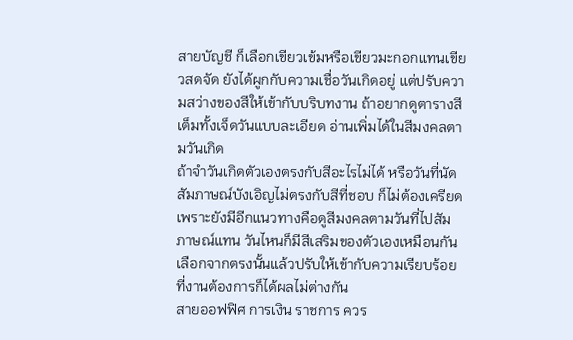สายบัญชี ก็เลือกเขียวเข้มหรือเขียวมะกอกแทนเขียวสดจัด ยังได้ผูกกับความเชื่อวันเกิดอยู่ แต่ปรับความสว่างของสีให้เข้ากับบริบทงาน ถ้าอยากดูตารางสีเต็มทั้งเจ็ดวันแบบละเอียด อ่านเพิ่มได้ในสีมงคลตามวันเกิด
ถ้าจำวันเกิดตัวเองตรงกับสีอะไรไม่ได้ หรือวันที่นัดสัมภาษณ์บังเอิญไม่ตรงกับสีที่ชอบ ก็ไม่ต้องเครียด เพราะยังมีอีกแนวทางคือดูสีมงคลตามวันที่ไปสัมภาษณ์แทน วันไหนก็มีสีเสริมของตัวเองเหมือนกัน เลือกจากตรงนั้นแล้วปรับให้เข้ากับความเรียบร้อยที่งานต้องการก็ได้ผลไม่ต่างกัน
สายออฟฟิศ การเงิน ราชการ ควร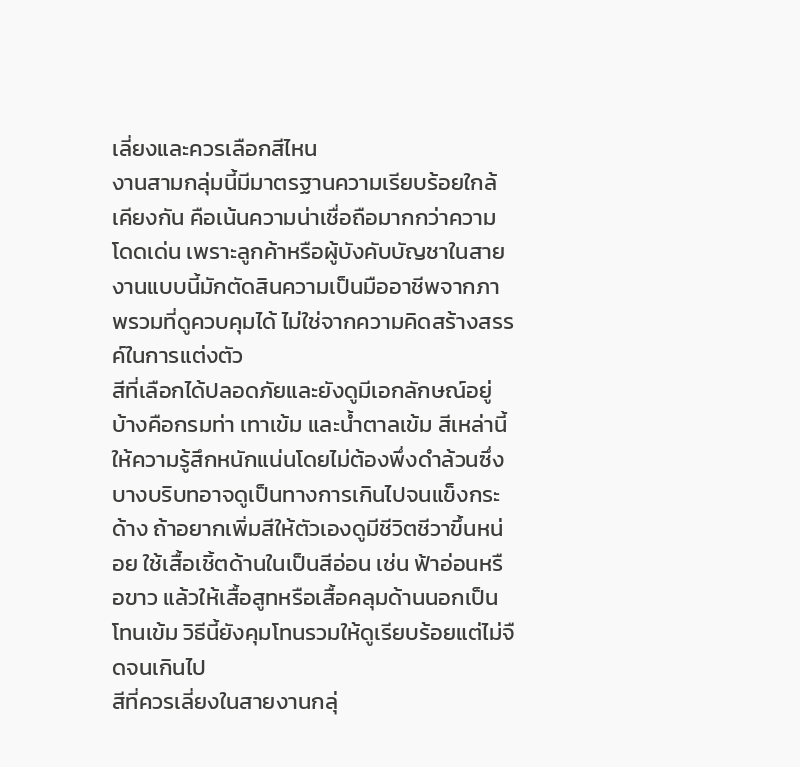เลี่ยงและควรเลือกสีไหน
งานสามกลุ่มนี้มีมาตรฐานความเรียบร้อยใกล้เคียงกัน คือเน้นความน่าเชื่อถือมากกว่าความโดดเด่น เพราะลูกค้าหรือผู้บังคับบัญชาในสายงานแบบนี้มักตัดสินความเป็นมืออาชีพจากภาพรวมที่ดูควบคุมได้ ไม่ใช่จากความคิดสร้างสรรค์ในการแต่งตัว
สีที่เลือกได้ปลอดภัยและยังดูมีเอกลักษณ์อยู่บ้างคือกรมท่า เทาเข้ม และน้ำตาลเข้ม สีเหล่านี้ให้ความรู้สึกหนักแน่นโดยไม่ต้องพึ่งดำล้วนซึ่งบางบริบทอาจดูเป็นทางการเกินไปจนแข็งกระด้าง ถ้าอยากเพิ่มสีให้ตัวเองดูมีชีวิตชีวาขึ้นหน่อย ใช้เสื้อเชิ้ตด้านในเป็นสีอ่อน เช่น ฟ้าอ่อนหรือขาว แล้วให้เสื้อสูทหรือเสื้อคลุมด้านนอกเป็นโทนเข้ม วิธีนี้ยังคุมโทนรวมให้ดูเรียบร้อยแต่ไม่จืดจนเกินไป
สีที่ควรเลี่ยงในสายงานกลุ่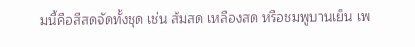มนี้คือสีสดจัดทั้งชุด เช่น ส้มสด เหลืองสด หรือชมพูบานเย็น เพ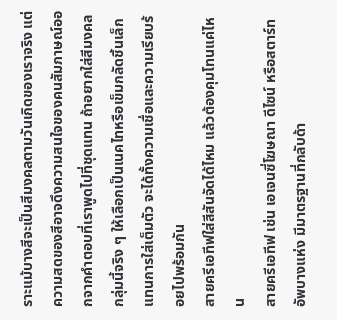ราะแม้บางสีจะเป็นสีมงคลตามวันเกิดของเราจริง แต่ความสดของสีอาจดึงความสนใจของคนสัมภาษณ์ออกจากคำตอบที่เราพูดไปที่ชุดแทน ถ้าอยากใส่สีมงคลกลุ่มนี้จริง ๆ ให้เลือกเป็นเนคไทหรือเข็มกลัดชิ้นเล็กแทนการใส่เต็มตัว จะได้ทั้งความเชื่อและความเรียบร้อยไปพร้อมกัน
สายครีเอทีฟใส่สีสันจัดได้ไหม แล้วต้องคุมโทนแค่ไหน
สายครีเอทีฟ เช่น เอเจนซี่โฆษณา ดีไซน์ หรือสตาร์ทอัพบางแห่ง มีมาตรฐานที่กลับด้า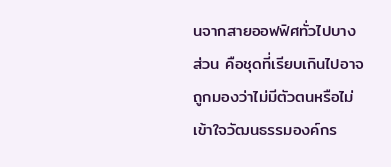นจากสายออฟฟิศทั่วไปบางส่วน คือชุดที่เรียบเกินไปอาจถูกมองว่าไม่มีตัวตนหรือไม่เข้าใจวัฒนธรรมองค์กร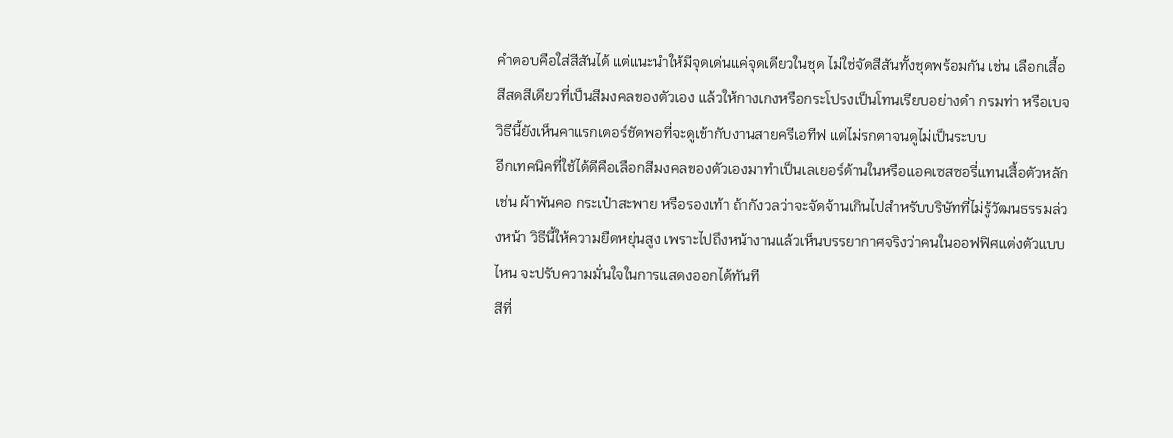คำตอบคือใส่สีสันได้ แต่แนะนำให้มีจุดเด่นแค่จุดเดียวในชุด ไม่ใช่จัดสีสันทั้งชุดพร้อมกัน เช่น เลือกเสื้อสีสดสีเดียวที่เป็นสีมงคลของตัวเอง แล้วให้กางเกงหรือกระโปรงเป็นโทนเรียบอย่างดำ กรมท่า หรือเบจ วิธีนี้ยังเห็นคาแรกเตอร์ชัดพอที่จะดูเข้ากับงานสายครีเอทีฟ แต่ไม่รกตาจนดูไม่เป็นระบบ
อีกเทคนิคที่ใช้ได้ดีคือเลือกสีมงคลของตัวเองมาทำเป็นเลเยอร์ด้านในหรือแอคเซสซอรี่แทนเสื้อตัวหลัก เช่น ผ้าพันคอ กระเป๋าสะพาย หรือรองเท้า ถ้ากังวลว่าจะจัดจ้านเกินไปสำหรับบริษัทที่ไม่รู้วัฒนธรรมล่วงหน้า วิธีนี้ให้ความยืดหยุ่นสูง เพราะไปถึงหน้างานแล้วเห็นบรรยากาศจริงว่าคนในออฟฟิศแต่งตัวแบบไหน จะปรับความมั่นใจในการแสดงออกได้ทันที
สีที่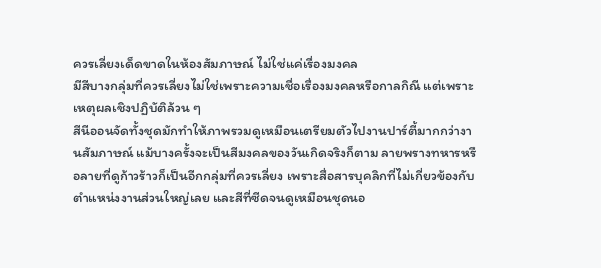ควรเลี่ยงเด็ดขาดในห้องสัมภาษณ์ ไม่ใช่แค่เรื่องมงคล
มีสีบางกลุ่มที่ควรเลี่ยงไม่ใช่เพราะความเชื่อเรื่องมงคลหรือกาลกิณี แต่เพราะเหตุผลเชิงปฏิบัติล้วน ๆ
สีนีออนจัดทั้งชุดมักทำให้ภาพรวมดูเหมือนเตรียมตัวไปงานปาร์ตี้มากกว่างานสัมภาษณ์ แม้บางครั้งจะเป็นสีมงคลของวันเกิดจริงก็ตาม ลายพรางทหารหรือลายที่ดูก้าวร้าวก็เป็นอีกกลุ่มที่ควรเลี่ยง เพราะสื่อสารบุคลิกที่ไม่เกี่ยวข้องกับตำแหน่งงานส่วนใหญ่เลย และสีที่ซีดจนดูเหมือนชุดนอ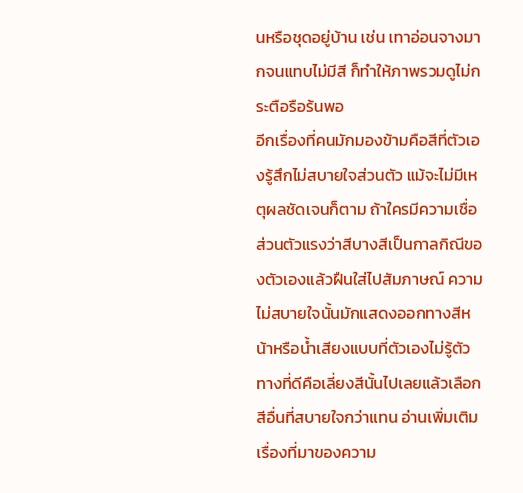นหรือชุดอยู่บ้าน เช่น เทาอ่อนจางมากจนแทบไม่มีสี ก็ทำให้ภาพรวมดูไม่กระตือรือร้นพอ
อีกเรื่องที่คนมักมองข้ามคือสีที่ตัวเองรู้สึกไม่สบายใจส่วนตัว แม้จะไม่มีเหตุผลชัดเจนก็ตาม ถ้าใครมีความเชื่อส่วนตัวแรงว่าสีบางสีเป็นกาลกิณีของตัวเองแล้วฝืนใส่ไปสัมภาษณ์ ความไม่สบายใจนั้นมักแสดงออกทางสีหน้าหรือน้ำเสียงแบบที่ตัวเองไม่รู้ตัว ทางที่ดีคือเลี่ยงสีนั้นไปเลยแล้วเลือกสีอื่นที่สบายใจกว่าแทน อ่านเพิ่มเติมเรื่องที่มาของความ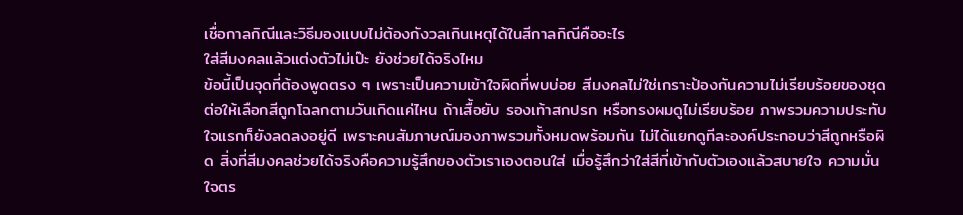เชื่อกาลกิณีและวิธีมองแบบไม่ต้องกังวลเกินเหตุได้ในสีกาลกิณีคืออะไร
ใส่สีมงคลแล้วแต่งตัวไม่เป๊ะ ยังช่วยได้จริงไหม
ข้อนี้เป็นจุดที่ต้องพูดตรง ๆ เพราะเป็นความเข้าใจผิดที่พบบ่อย สีมงคลไม่ใช่เกราะป้องกันความไม่เรียบร้อยของชุด
ต่อให้เลือกสีถูกโฉลกตามวันเกิดแค่ไหน ถ้าเสื้อยับ รองเท้าสกปรก หรือทรงผมดูไม่เรียบร้อย ภาพรวมความประทับใจแรกก็ยังลดลงอยู่ดี เพราะคนสัมภาษณ์มองภาพรวมทั้งหมดพร้อมกัน ไม่ได้แยกดูทีละองค์ประกอบว่าสีถูกหรือผิด สิ่งที่สีมงคลช่วยได้จริงคือความรู้สึกของตัวเราเองตอนใส่ เมื่อรู้สึกว่าใส่สีที่เข้ากับตัวเองแล้วสบายใจ ความมั่นใจตร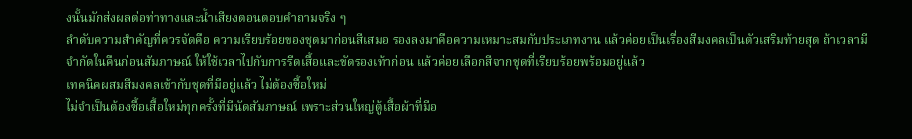งนั้นมักส่งผลต่อท่าทางและน้ำเสียงตอนตอบคำถามจริง ๆ
ลำดับความสำคัญที่ควรจัดคือ ความเรียบร้อยของชุดมาก่อนสีเสมอ รองลงมาคือความเหมาะสมกับประเภทงาน แล้วค่อยเป็นเรื่องสีมงคลเป็นตัวเสริมท้ายสุด ถ้าเวลามีจำกัดในคืนก่อนสัมภาษณ์ ให้ใช้เวลาไปกับการรีดเสื้อและขัดรองเท้าก่อน แล้วค่อยเลือกสีจากชุดที่เรียบร้อยพร้อมอยู่แล้ว
เทคนิคผสมสีมงคลเข้ากับชุดที่มีอยู่แล้ว ไม่ต้องซื้อใหม่
ไม่จำเป็นต้องซื้อเสื้อใหม่ทุกครั้งที่มีนัดสัมภาษณ์ เพราะส่วนใหญ่ตู้เสื้อผ้าที่มีอ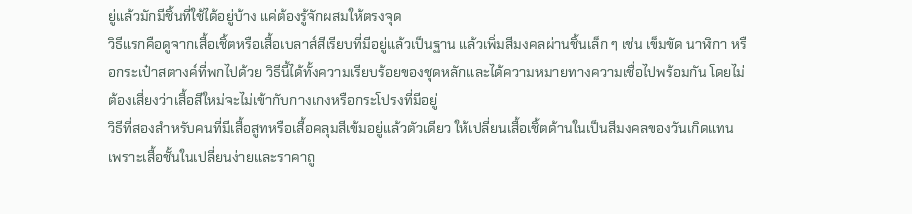ยู่แล้วมักมีชิ้นที่ใช้ได้อยู่บ้าง แค่ต้องรู้จักผสมให้ตรงจุด
วิธีแรกคือดูจากเสื้อเชิ้ตหรือเสื้อเบลาส์สีเรียบที่มีอยู่แล้วเป็นฐาน แล้วเพิ่มสีมงคลผ่านชิ้นเล็ก ๆ เช่น เข็มขัด นาฬิกา หรือกระเป๋าสตางค์ที่พกไปด้วย วิธีนี้ได้ทั้งความเรียบร้อยของชุดหลักและได้ความหมายทางความเชื่อไปพร้อมกัน โดยไม่ต้องเสี่ยงว่าเสื้อสีใหม่จะไม่เข้ากับกางเกงหรือกระโปรงที่มีอยู่
วิธีที่สองสำหรับคนที่มีเสื้อสูทหรือเสื้อคลุมสีเข้มอยู่แล้วตัวเดียว ให้เปลี่ยนเสื้อเชิ้ตด้านในเป็นสีมงคลของวันเกิดแทน เพราะเสื้อชั้นในเปลี่ยนง่ายและราคาถู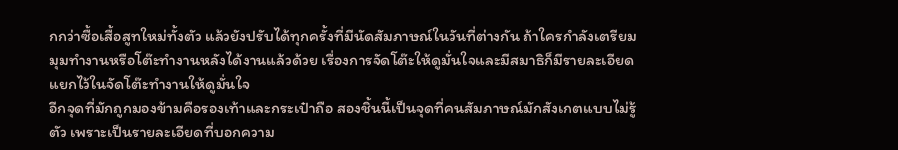กกว่าซื้อเสื้อสูทใหม่ทั้งตัว แล้วยังปรับได้ทุกครั้งที่มีนัดสัมภาษณ์ในวันที่ต่างกัน ถ้าใครกำลังเตรียมมุมทำงานหรือโต๊ะทำงานหลังได้งานแล้วด้วย เรื่องการจัดโต๊ะให้ดูมั่นใจและมีสมาธิก็มีรายละเอียดแยกไว้ในจัดโต๊ะทำงานให้ดูมั่นใจ
อีกจุดที่มักถูกมองข้ามคือรองเท้าและกระเป๋าถือ สองชิ้นนี้เป็นจุดที่คนสัมภาษณ์มักสังเกตแบบไม่รู้ตัว เพราะเป็นรายละเอียดที่บอกความ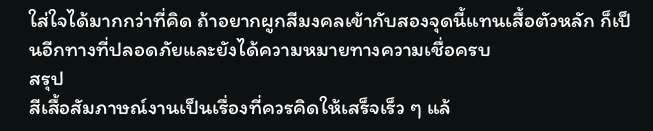ใส่ใจได้มากกว่าที่คิด ถ้าอยากผูกสีมงคลเข้ากับสองจุดนี้แทนเสื้อตัวหลัก ก็เป็นอีกทางที่ปลอดภัยและยังได้ความหมายทางความเชื่อครบ
สรุป
สีเสื้อสัมภาษณ์งานเป็นเรื่องที่ควรคิดให้เสร็จเร็ว ๆ แล้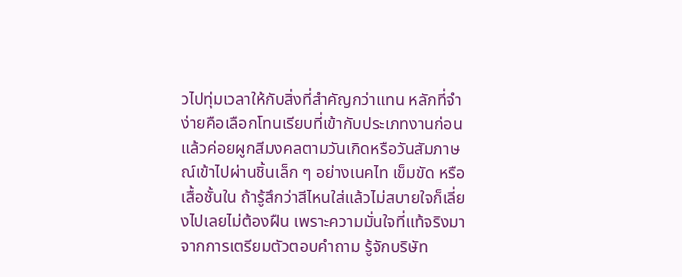วไปทุ่มเวลาให้กับสิ่งที่สำคัญกว่าแทน หลักที่จำง่ายคือเลือกโทนเรียบที่เข้ากับประเภทงานก่อน แล้วค่อยผูกสีมงคลตามวันเกิดหรือวันสัมภาษณ์เข้าไปผ่านชิ้นเล็ก ๆ อย่างเนคไท เข็มขัด หรือเสื้อชั้นใน ถ้ารู้สึกว่าสีไหนใส่แล้วไม่สบายใจก็เลี่ยงไปเลยไม่ต้องฝืน เพราะความมั่นใจที่แท้จริงมาจากการเตรียมตัวตอบคำถาม รู้จักบริษัท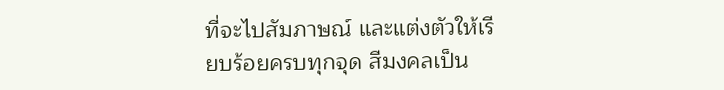ที่จะไปสัมภาษณ์ และแต่งตัวให้เรียบร้อยครบทุกจุด สีมงคลเป็น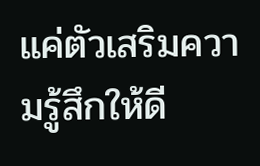แค่ตัวเสริมความรู้สึกให้ดี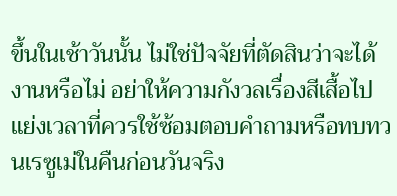ขึ้นในเช้าวันนั้น ไม่ใช่ปัจจัยที่ตัดสินว่าจะได้งานหรือไม่ อย่าให้ความกังวลเรื่องสีเสื้อไปแย่งเวลาที่ควรใช้ซ้อมตอบคำถามหรือทบทวนเรซูเม่ในคืนก่อนวันจริง